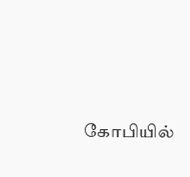கோபியில்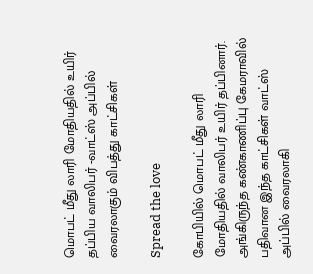மொபட் மீது லாரி மோதியதில் உயிர் தப்பிய வாலிபர் -வாட்ஸ் அப்பில் வைரலாகும் விபத்து காட்சிகள்

Spread the love

கோபியில் மொபட் மீது லாரி மோதியதில் வாலிபர் உயிர் தப்பினார். அங்கிருந்த கண்காணிப்பு கேமராவில் பதிவான இந்த காட்சிகள் வாட்ஸ் அப்பில் வைரலாகி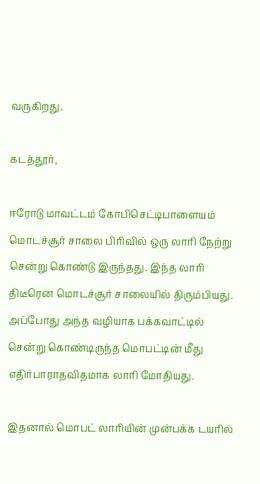வருகிறது.

கடத்தூர்,

ஈரோடு மாவட்டம் கோபிசெட்டிபாளையம் மொடச்சூர் சாலை பிரிவில் ஒரு லாரி நேற்று சென்று கொண்டு இருந்தது. இந்த லாரி திடீரென மொடச்சூர் சாலையில் திரும்பியது. அப்போது அந்த வழியாக பக்கவாட்டில் சென்று கொண்டிருந்த மொபட்டின் மீது எதிர்பாராதவிதமாக லாரி மோதியது.

இதனால் மொபட் லாரியின் முன்பக்க டயரில்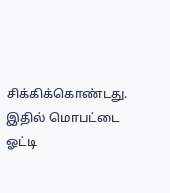சிக்கிக்கொண்டது. இதில் மொபட்டை ஓட்டி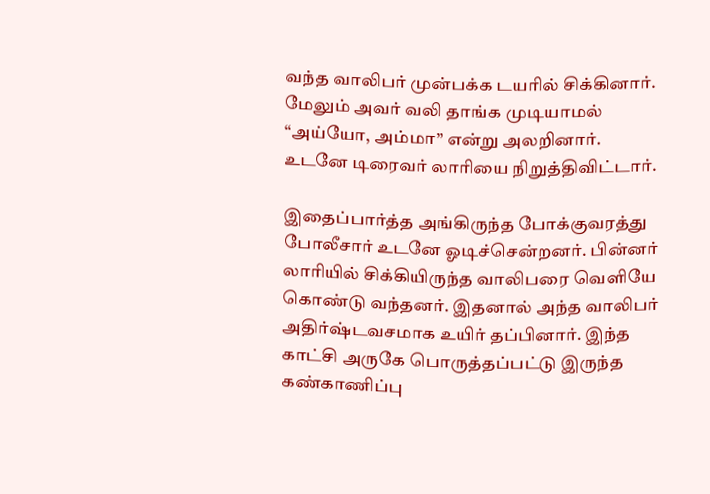வந்த வாலிபர் முன்பக்க டயரில் சிக்கினார். மேலும் அவர் வலி தாங்க முடியாமல் “அய்யோ, அம்மா” என்று அலறினார். உடனே டிரைவர் லாரியை நிறுத்திவிட்டார்.

இதைப்பார்த்த அங்கிருந்த போக்குவரத்து போலீசார் உடனே ஓடிச்சென்றனர். பின்னர் லாரியில் சிக்கியிருந்த வாலிபரை வெளியே கொண்டு வந்தனர். இதனால் அந்த வாலிபர் அதிர்ஷ்டவசமாக உயிர் தப்பினார். இந்த காட்சி அருகே பொருத்தப்பட்டு இருந்த கண்காணிப்பு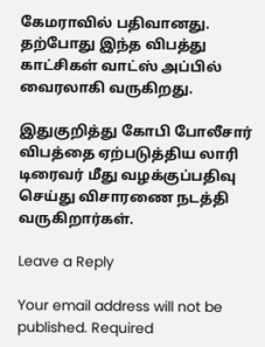கேமராவில் பதிவானது. தற்போது இந்த விபத்து காட்சிகள் வாட்ஸ் அப்பில் வைரலாகி வருகிறது.

இதுகுறித்து கோபி போலீசார் விபத்தை ஏற்படுத்திய லாரி டிரைவர் மீது வழக்குப்பதிவு செய்து விசாரணை நடத்தி வருகிறார்கள்.

Leave a Reply

Your email address will not be published. Required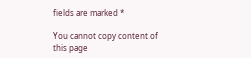fields are marked *

You cannot copy content of this page